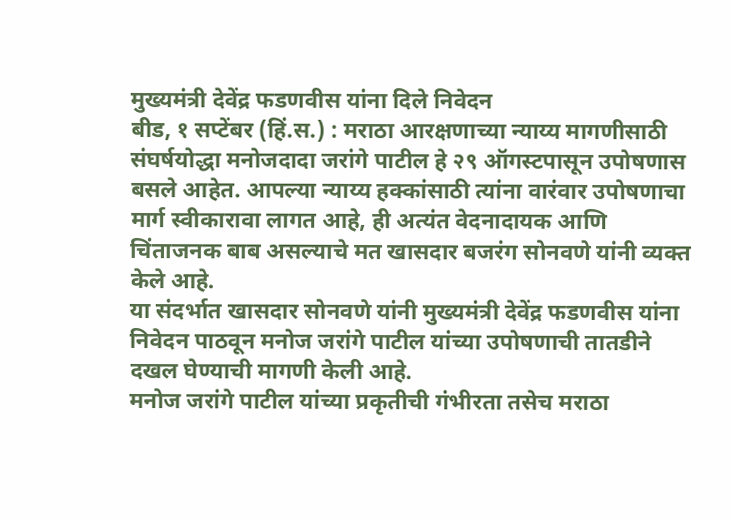मुख्यमंत्री देवेंद्र फडणवीस यांना दिले निवेदन
बीड, १ सप्टेंबर (हिं.स.) : मराठा आरक्षणाच्या न्याय्य मागणीसाठी संघर्षयोद्धा मनोजदादा जरांगे पाटील हे २९ ऑगस्टपासून उपोषणास बसले आहेत. आपल्या न्याय्य हक्कांसाठी त्यांना वारंवार उपोषणाचा मार्ग स्वीकारावा लागत आहे, ही अत्यंत वेदनादायक आणि चिंताजनक बाब असल्याचे मत खासदार बजरंग सोनवणे यांनी व्यक्त केले आहे.
या संदर्भात खासदार सोनवणे यांनी मुख्यमंत्री देवेंद्र फडणवीस यांना निवेदन पाठवून मनोज जरांगे पाटील यांच्या उपोषणाची तातडीने दखल घेण्याची मागणी केली आहे.
मनोज जरांगे पाटील यांच्या प्रकृतीची गंभीरता तसेच मराठा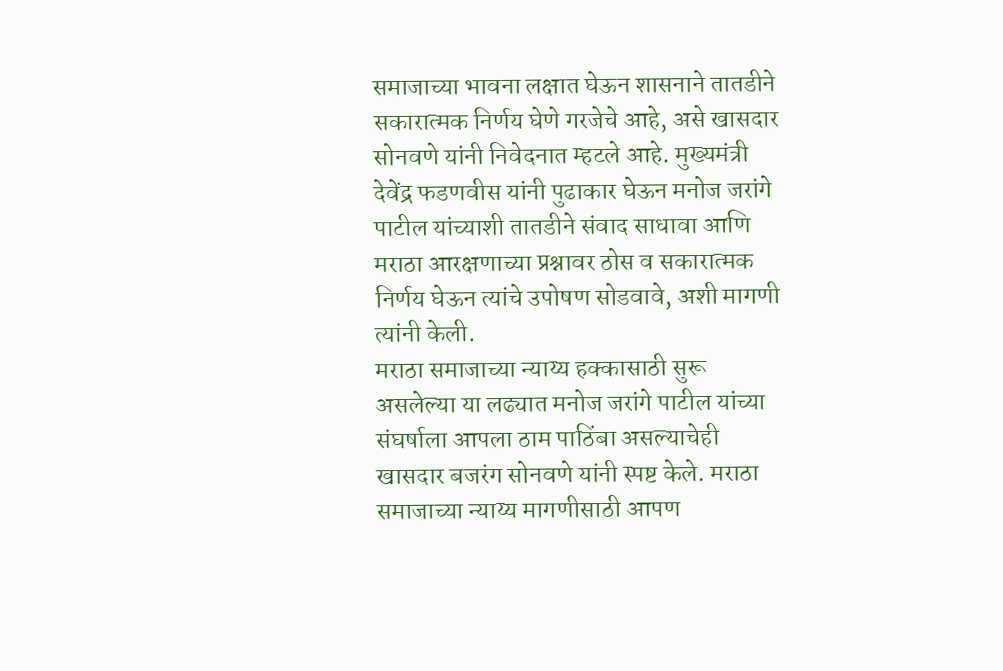समाजाच्या भावना लक्षात घेऊन शासनाने तातडीने सकारात्मक निर्णय घेणे गरजेचे आहे, असे खासदार सोनवणे यांनी निवेदनात म्हटले आहे. मुख्यमंत्री देवेंद्र फडणवीस यांनी पुढाकार घेऊन मनोज जरांगे पाटील यांच्याशी तातडीने संवाद साधावा आणि मराठा आरक्षणाच्या प्रश्नावर ठोस व सकारात्मक निर्णय घेऊन त्यांचे उपोषण सोडवावे, अशी मागणी त्यांनी केली.
मराठा समाजाच्या न्याय्य हक्कासाठी सुरू असलेल्या या लढ्यात मनोज जरांगे पाटील यांच्या संघर्षाला आपला ठाम पाठिंबा असल्याचेही खासदार बजरंग सोनवणे यांनी स्पष्ट केले. मराठा समाजाच्या न्याय्य मागणीसाठी आपण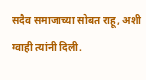सदैव समाजाच्या सोबत राहू, अशी ग्वाही त्यांनी दिली.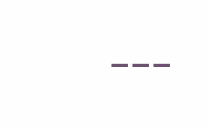---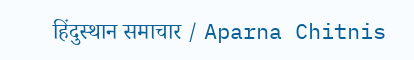हिंदुस्थान समाचार / Aparna Chitnis